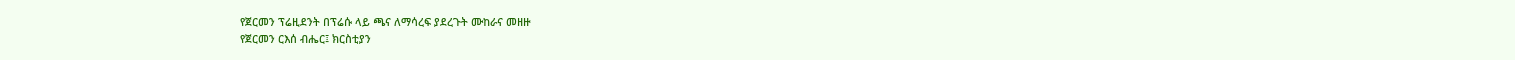የጀርመን ፕሬዚደንት በፕሬሱ ላይ ጫና ለማሳረፍ ያደረጉት ሙከራና መዘዙ
የጀርመን ርእሰ ብሔር፤ ክርስቲያን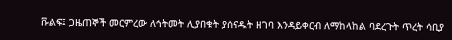ቩልፍ፤ ጋዜጠኞች መርምረው ለኅትመት ሊያበቁት ያሰናዱት ዘገባ እንዳይቀርብ ለማከላከል ባደረጉት ጥረት ሳቢያ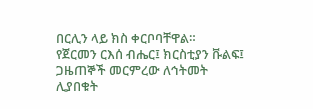በርሊን ላይ ክስ ቀርቦባቸዋል።
የጀርመን ርእሰ ብሔር፤ ክርስቲያን ቩልፍ፤ ጋዜጠኞች መርምረው ለኅትመት ሊያበቁት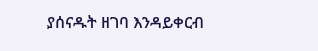ያሰናዱት ዘገባ እንዳይቀርብ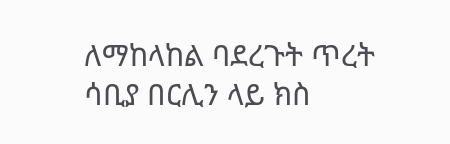ለማከላከል ባደረጉት ጥረት ሳቢያ በርሊን ላይ ክስ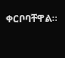ቀርቦባቸዋል።